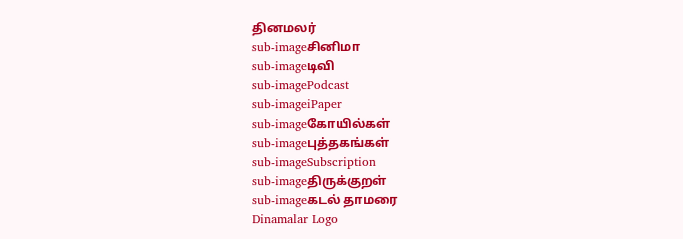தினமலர்
sub-imageசினிமா
sub-imageடிவி
sub-imagePodcast
sub-imageiPaper
sub-imageகோயில்கள்
sub-imageபுத்தகங்கள்
sub-imageSubscription
sub-imageதிருக்குறள்
sub-imageகடல் தாமரை
Dinamalar Logo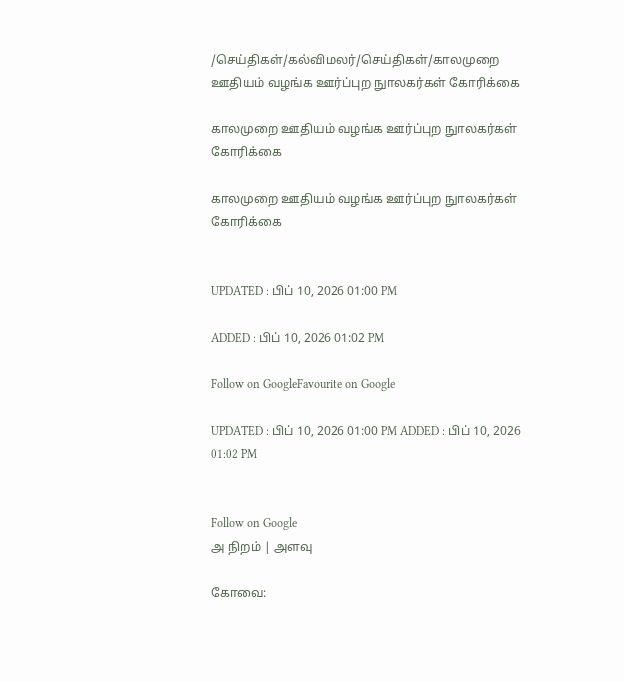/செய்திகள்/கல்விமலர்/செய்திகள்/காலமுறை ஊதியம் வழங்க ஊர்ப்புற நுாலகர்கள் கோரிக்கை

காலமுறை ஊதியம் வழங்க ஊர்ப்புற நுாலகர்கள் கோரிக்கை

காலமுறை ஊதியம் வழங்க ஊர்ப்புற நுாலகர்கள் கோரிக்கை


UPDATED : பிப் 10, 2026 01:00 PM

ADDED : பிப் 10, 2026 01:02 PM

Follow on GoogleFavourite on Google

UPDATED : பிப் 10, 2026 01:00 PM ADDED : பிப் 10, 2026 01:02 PM


Follow on Google
அ நிறம் | அளவு

கோவை: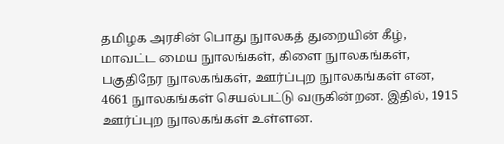தமிழக அரசின் பொது நுாலகத் துறையின் கீழ், மாவட்ட மைய நுாலங்கள், கிளை நுாலகங்கள், பகுதிநேர நுாலகங்கள், ஊர்ப்புற நுாலகங்கள் என, 4661 நுாலகங்கள் செயல்பட்டு வருகின்றன. இதில், 1915 ஊர்ப்புற நுாலகங்கள் உள்ளன.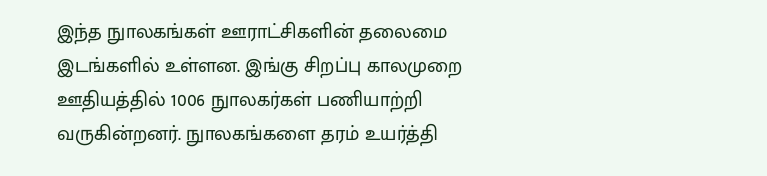இந்த நுாலகங்கள் ஊராட்சிகளின் தலைமை இடங்களில் உள்ளன. இங்கு சிறப்பு காலமுறை ஊதியத்தில் 1006 நுாலகர்கள் பணியாற்றி வருகின்றனர். நுாலகங்களை தரம் உயர்த்தி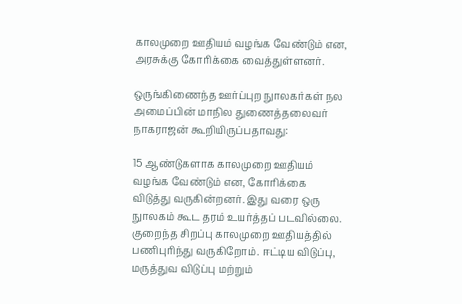காலமுறை ஊதியம் வழங்க வேண்டும் என, அரசுக்கு கோரிக்கை வைத்துள்ளனர்.

ஒருங்கிணைந்த ஊர்ப்புற நுாலகர்கள் நல அமைப்பின் மாநில துணைத்தலைவர் நாகராஜன் கூறியிருப்பதாவது:

15 ஆண்டுகளாக காலமுறை ஊதியம் வழங்க வேண்டும் என, கோரிக்கை விடுத்து வருகின்றனர். இது வரை ஒரு நுாலகம் கூட தரம் உயர்த்தப் படவில்லை. குறைந்த சிறப்பு காலமுறை ஊதியத்தில் பணிபுரிந்து வருகிறோம். ஈட்டிய விடுப்பு, மருத்துவ விடுப்பு மற்றும்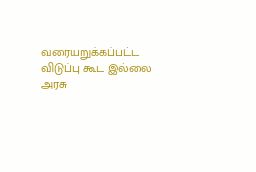வரையறுக்கப்பட்ட விடுப்பு கூட இல்லை அரசு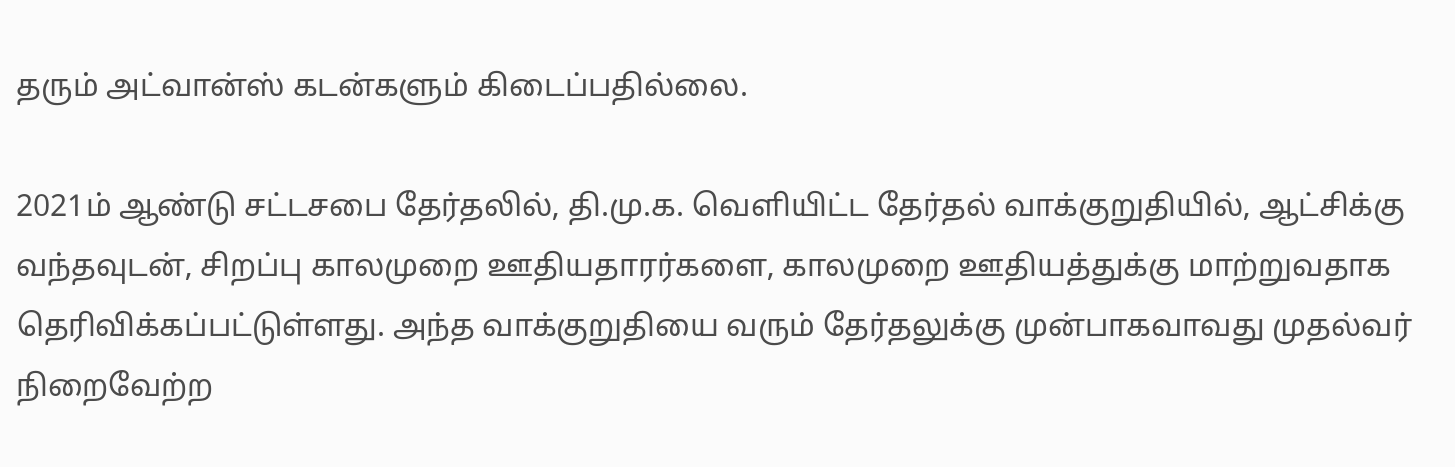தரும் அட்வான்ஸ் கடன்களும் கிடைப்பதில்லை.

2021ம் ஆண்டு சட்டசபை தேர்தலில், தி.மு.க. வெளியிட்ட தேர்தல் வாக்குறுதியில், ஆட்சிக்கு வந்தவுடன், சிறப்பு காலமுறை ஊதியதாரர்களை, காலமுறை ஊதியத்துக்கு மாற்றுவதாக தெரிவிக்கப்பட்டுள்ளது. அந்த வாக்குறுதியை வரும் தேர்தலுக்கு முன்பாகவாவது முதல்வர் நிறைவேற்ற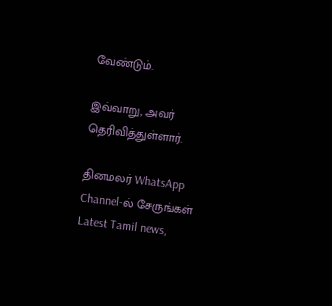வேண்டும்.

இவ்வாறு, அவர் தெரிவித்துள்ளார்.

தினமலர் WhatsApp Channel-ல் சேருங்கள்
Latest Tamil news,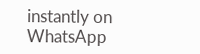instantly on WhatsApp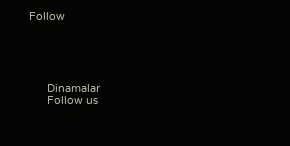Follow





      Dinamalar
      Follow us